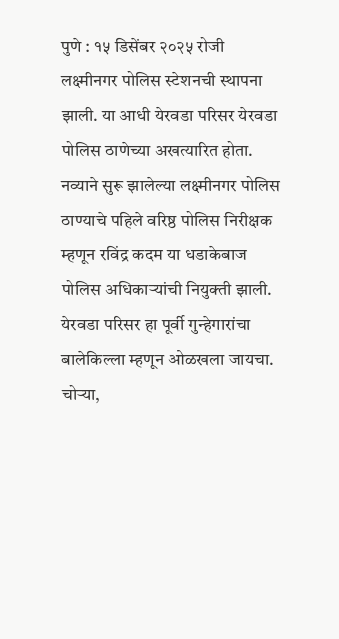पुणे : १५ डिसेंबर २०२५ रोजी लक्ष्मीनगर पोलिस स्टेशनची स्थापना झाली. या आधी येरवडा परिसर येरवडा पोलिस ठाणेच्या अखत्यारित होता. नव्याने सुरू झालेल्या लक्ष्मीनगर पोलिस ठाण्याचे पहिले वरिष्ठ पोलिस निरीक्षक म्हणून रविंद्र कदम या धडाकेबाज पोलिस अधिकाऱ्यांची नियुक्ती झाली.
येरवडा परिसर हा पूर्वी गुन्हेगारांचा बालेकिल्ला म्हणून ओळखला जायचा. चोऱ्या,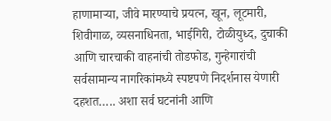हाणामाऱ्या, जीवे मारण्याचे प्रयत्न, खून, लूटमारी, शिवीगाळ, व्यसनाधिनता, भाईगिरी, टोळीयुध्द, दुचाकी आणि चारचाकी वाहनांची तोडफोड, गुन्हेगारांची सर्वसामान्य नागरिकांमध्ये स्पष्टपणे निदर्शनास येणारी दहशत….. अशा सर्व घटनांनी आणि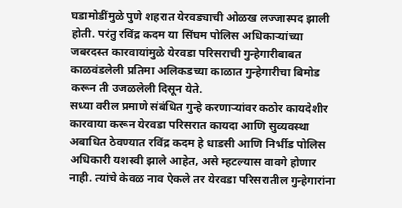घडामोडींमुळे पुणे शहरात येरवड्याची ओळख लज्जास्पद झाली होती. परंतु रविंद्र कदम या सिंघम पोलिस अधिकाऱ्यांच्या जबरदस्त कारवायांमुळे येरवडा परिसराची गुन्हेगारीबाबत काळवंडलेली प्रतिमा अलिकडच्या काळात गुन्हेगारीचा बिमोड करून ती उजळलेली दिसून येते.
सध्या वरील प्रमाणे संबंधित गुन्हे करणाऱ्यांवर कठोर कायदेशीर कारवाया करून येरवडा परिसरात कायदा आणि सुव्यवस्था अबाधित ठेवण्यात रविंद्र कदम हे धाडसी आणि निर्भीड पोलिस अधिकारी यशस्वी झाले आहेत, असे म्हटल्यास वावगे होणार नाही. त्यांचे केवळ नाव ऐकले तर येरवडा परिसरातील गुन्हेगारांना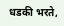धडकी भरते,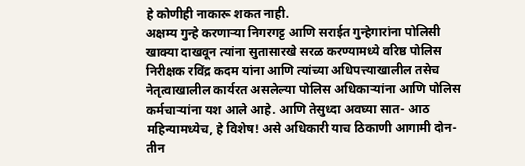हे कोणीही नाकारू शकत नाही.
अक्षम्य गुन्हे करणाऱ्या निगरगट्ट आणि सराईत गुन्हेगारांना पोलिसी खाक्या दाखवून त्यांना सुतासारखे सरळ करण्यामध्ये वरिष्ठ पोलिस निरीक्षक रविंद्र कदम यांना आणि त्यांच्या अधिपत्त्याखालील तसेच नेतृत्वाखालील कार्यरत असलेल्या पोलिस अधिकाऱ्यांना आणि पोलिस कर्मचाऱ्यांना यश आले आहे. आणि तेसुध्दा अवघ्या सात- आठ महिन्यामध्येच, हे विशेष! असे अधिकारी याच ठिकाणी आगामी दोन-तीन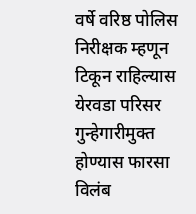वर्षे वरिष्ठ पोलिस निरीक्षक म्हणून टिकून राहिल्यास येरवडा परिसर गुन्हेगारीमुक्त होण्यास फारसा विलंब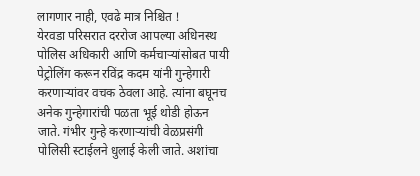लागणार नाही, एवढे मात्र निश्चित !
येरवडा परिसरात दररोज आपल्या अधिनस्थ पोलिस अधिकारी आणि कर्मचाऱ्यांसोबत पायी पेट्रोलिंग करून रविंद्र कदम यांनी गुन्हेगारी करणाऱ्यांवर वचक ठेवला आहे. त्यांना बघूनच अनेक गुन्हेगारांची पळता भूई थोडी होऊन जाते. गंभीर गुन्हे करणाऱ्यांची वेळप्रसंगी पोलिसी स्टाईलने धुलाई केली जाते. अशांचा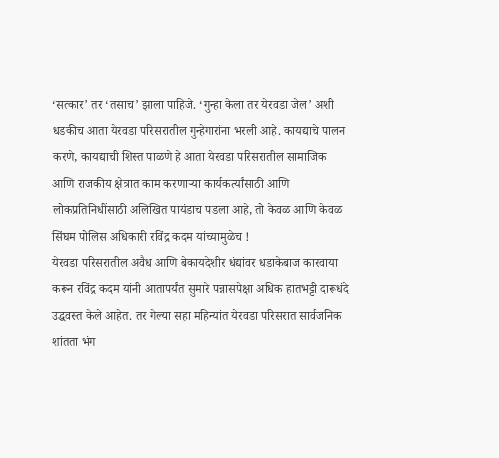‘सत्कार’ तर ‘तसाच’ झाला पाहिजे. ‘गुन्हा केला तर येरवडा जेल’ अशी धडकीच आता येरवडा परिसरातील गुन्हेगारांना भरली आहे. कायद्याचे पालन करणे, कायद्याची शिस्त पाळणे हे आता येरवडा परिसरातील सामाजिक आणि राजकीय क्षेत्रात काम करणाऱ्या कार्यकर्त्यांसाठी आणि लोकप्रतिनिधींसाठी अलिखित पायंडाच पडला आहे, तो केवळ आणि केवळ सिंघम पोलिस अधिकारी रविंद्र कदम यांच्यामुळेच !
येरवडा परिसरातील अवैध आणि बेकायदेशीर धंद्यांवर धडाकेबाज कारवाया करून रविंद्र कदम यांनी आतापर्यंत सुमारे पन्नासपेक्षा अधिक हातभट्टी दारूधंदे उद्धवस्त केले आहेत. तर गेल्या सहा महिन्यांत येरवडा परिसरात सार्वजनिक शांतता भंग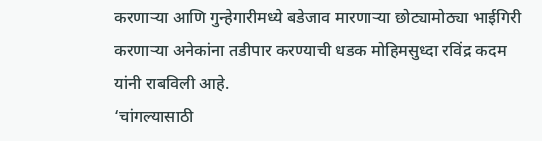करणाऱ्या आणि गुन्हेगारीमध्ये बडेजाव मारणाऱ्या छोट्यामोठ्या भाईगिरी करणाऱ्या अनेकांना तडीपार करण्याची धडक मोहिमसुध्दा रविंद्र कदम यांनी राबविली आहे.
‘चांगल्यासाठी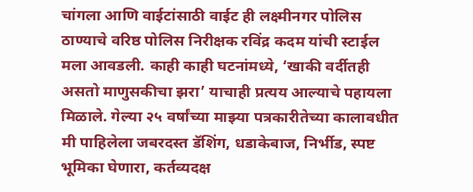चांगला आणि वाईटांसाठी वाईट ही लक्ष्मीनगर पोलिस ठाण्याचे वरिष्ठ पोलिस निरीक्षक रविंद्र कदम यांची स्टाईल मला आवडली. काही काही घटनांमध्ये, ‘खाकी वर्दीतही असतो माणुसकीचा झरा’ याचाही प्रत्यय आल्याचे पहायला मिळाले. गेल्या २५ वर्षांच्या माझ्या पत्रकारीतेच्या कालावधीत मी पाहिलेला जबरदस्त डॅशिंग, धडाकेबाज, निर्भीड, स्पष्ट भूमिका घेणारा, कर्तव्यदक्ष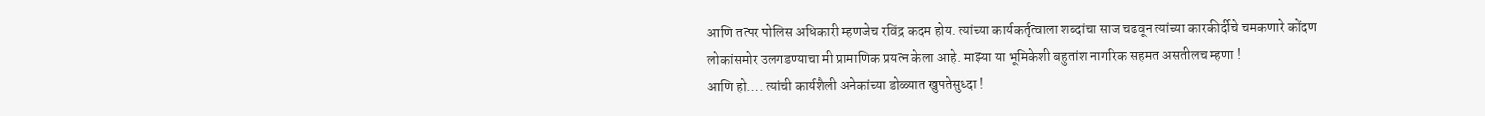आणि तत्पर पोलिस अधिकारी म्हणजेच रविंद्र कदम होय. त्यांच्या कार्यकर्तृत्वाला शब्दांचा साज चढवून त्यांच्या कारकीर्दीचे चमकणारे कोंदण लोकांसमोर उलगडण्याचा मी प्रामाणिक प्रयत्न केला आहे. माझ्या या भूमिकेशी बहुतांश नागरिक सहमत असतीलच म्हणा !
आणि हो…. त्यांची कार्यशैली अनेकांच्या डोळ्यात खुपतेसुध्दा !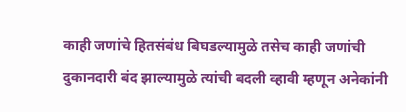काही जणांचे हितसंबंध बिघडल्यामुळे तसेच काही जणांची दुकानदारी बंद झाल्यामुळे त्यांची बदली व्हावी म्हणून अनेकांनी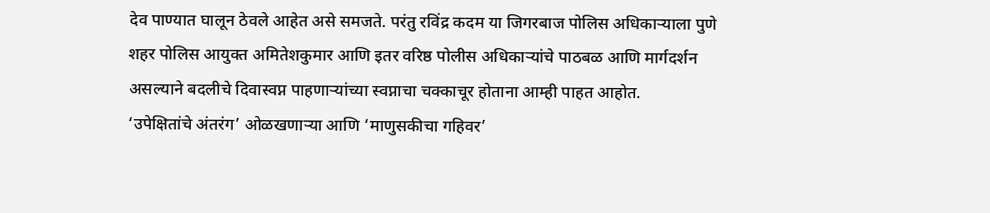देव पाण्यात घालून ठेवले आहेत असे समजते. परंतु रविंद्र कदम या जिगरबाज पोलिस अधिकाऱ्याला पुणे शहर पोलिस आयुक्त अमितेशकुमार आणि इतर वरिष्ठ पोलीस अधिकाऱ्यांचे पाठबळ आणि मार्गदर्शन असल्याने बदलीचे दिवास्वप्न पाहणाऱ्यांच्या स्वप्नाचा चक्काचूर होताना आम्ही पाहत आहोत.
‘उपेक्षितांचे अंतरंग’ ओळखणाऱ्या आणि ‘माणुसकीचा गहिवर’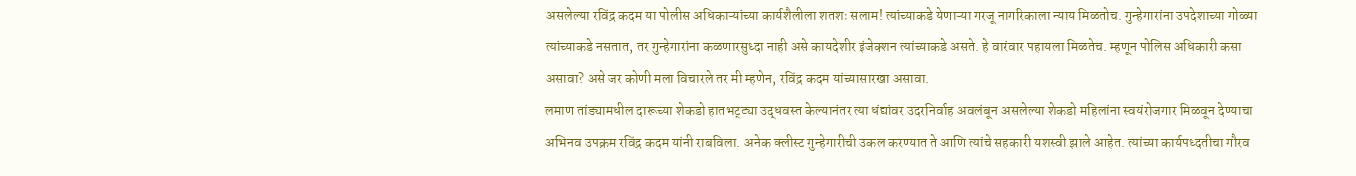असलेल्या रविंद्र कदम या पोलीस अधिकाऱ्यांच्या कार्यशैलीला शतशः सलाम! त्यांच्याकडे येणाऱ्या गरजू नागरिकाला न्याय मिळतोच. गुन्हेगारांना उपदेशाच्या गोळ्या त्यांच्याकडे नसतात, तर गुन्हेगारांना कळणारसुध्दा नाही असे कायदेशीर इंजेक्शन त्यांच्याकडे असते. हे वारंवार पहायला मिळतेच. म्हणून पोलिस अधिकारी कसा असावा? असे जर कोणी मला विचारले तर मी म्हणेन, रविंद्र कदम यांच्यासारखा असावा.
लमाण तांड्यामधील दारूच्या शेकडो हातभट्ट्या उद्धवस्त केल्यानंतर त्या धंद्यांवर उदरनिर्वाह अवलंबून असलेल्या शेकडो महिलांना स्वयंरोजगार मिळवून देण्याचा अभिनव उपक्रम रविंद्र कदम यांनी राबविला. अनेक क्लीस्ट गुन्हेगारीची उकल करण्यात ते आणि त्यांचे सहकारी यशस्वी झाले आहेत. त्यांच्या कार्यपध्दतीचा गौरव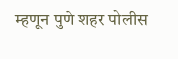म्हणून पुणे शहर पोलीस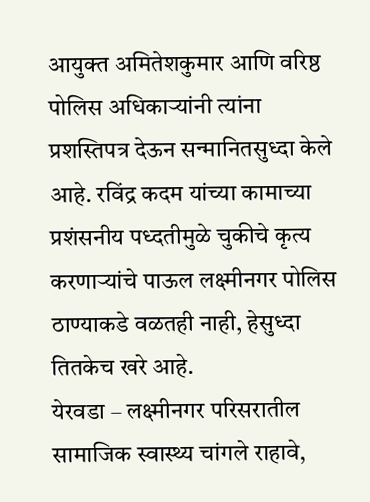आयुक्त अमितेशकुमार आणि वरिष्ठ पोलिस अधिकाऱ्यांनी त्यांना प्रशस्तिपत्र देऊन सन्मानितसुध्दा केले आहे. रविंद्र कदम यांच्या कामाच्या प्रशंसनीय पध्दतीमुळे चुकीचे कृत्य करणाऱ्यांचे पाऊल लक्ष्मीनगर पोलिस ठाण्याकडे वळतही नाही, हेसुध्दा तितकेच खरे आहे.
येरवडा – लक्ष्मीनगर परिसरातील सामाजिक स्वास्थ्य चांगले राहावे,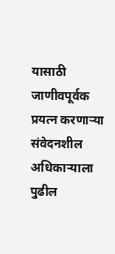यासाठी जाणीवपूर्वक प्रयत्न करणाऱ्या संवेदनशील अधिकाऱ्याला पुढील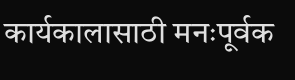कार्यकालासाठी मनःपूर्वक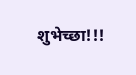शुभेच्छा!!!